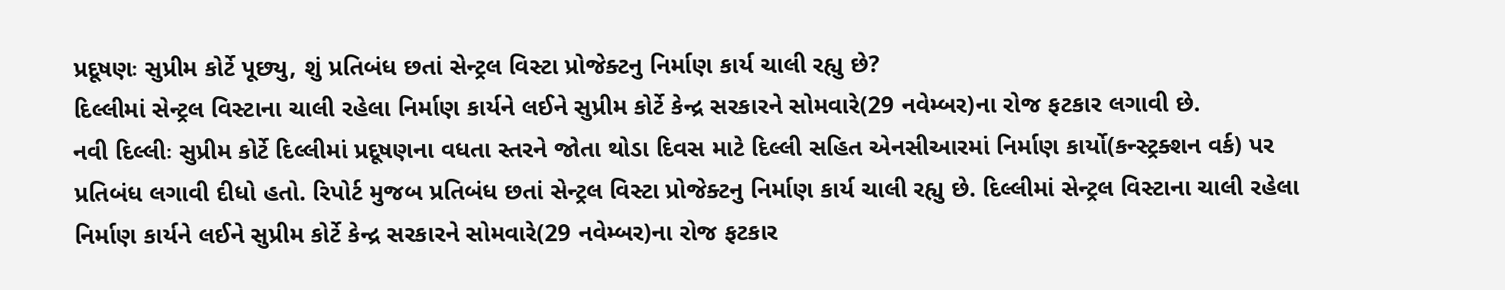પ્રદૂષણઃ સુપ્રીમ કોર્ટે પૂછ્યુ, શું પ્રતિબંધ છતાં સેન્ટ્રલ વિસ્ટા પ્રોજેક્ટનુ નિર્માણ કાર્ય ચાલી રહ્યુ છે?
દિલ્લીમાં સેન્ટ્રલ વિસ્ટાના ચાલી રહેલા નિર્માણ કાર્યને લઈને સુપ્રીમ કોર્ટે કેન્દ્ર સરકારને સોમવારે(29 નવેમ્બર)ના રોજ ફટકાર લગાવી છે.
નવી દિલ્લીઃ સુપ્રીમ કોર્ટે દિલ્લીમાં પ્રદૂષણના વધતા સ્તરને જોતા થોડા દિવસ માટે દિલ્લી સહિત એનસીઆરમાં નિર્માણ કાર્યો(કન્સ્ટ્રક્શન વર્ક) પર પ્રતિબંધ લગાવી દીધો હતો. રિપોર્ટ મુજબ પ્રતિબંધ છતાં સેન્ટ્રલ વિસ્ટા પ્રોજેક્ટનુ નિર્માણ કાર્ય ચાલી રહ્યુ છે. દિલ્લીમાં સેન્ટ્રલ વિસ્ટાના ચાલી રહેલા નિર્માણ કાર્યને લઈને સુપ્રીમ કોર્ટે કેન્દ્ર સરકારને સોમવારે(29 નવેમ્બર)ના રોજ ફટકાર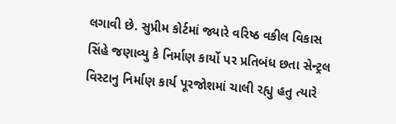લગાવી છે. સુપ્રીમ કોર્ટમાં જ્યારે વરિષ્ઠ વકીલ વિકાસ સિંહે જણાવ્યુ કે નિર્માણ કાર્યો પર પ્રતિબંધ છતા સેન્ટ્રલ વિસ્ટાનુ નિર્માણ કાર્ય પૂરજોશમાં ચાલી રહ્યુ હતુ ત્યારે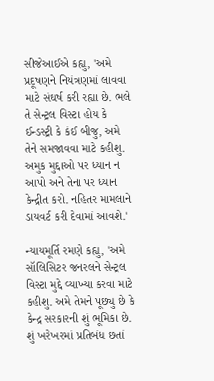સીજેઆઈએ કહ્યુ, 'અમે પ્રદૂષણને નિયંત્રણમાં લાવવા માટે સંઘર્ષ કરી રહ્યા છે. ભલે તે સેન્ટ્રલ વિસ્ટા હોય કે ઈન્ડસ્ટ્રી કે કંઈ બીજુ, અમે તેને સમજાવવા માટે કહીશુ. અમુક મુદ્દાઓ પર ધ્યાન ન આપો અને તેના પર ધ્યાન કેન્દ્રીત કરો. નહિતર મામલાને ડાયવર્ટ કરી દેવામાં આવશે.'

ન્યાયમૂર્તિ રમણે કહ્યુ, 'અમે સૉલિસિટર જનરલને સેન્ટ્રલ વિસ્ટા મુદ્દે વ્યાખ્યા કરવા માટે કહીશુ. અમે તેમને પૂછ્યુ છે કે કેન્દ્ર સરકારની શું ભૂમિકા છે. શું ખરેખરમાં પ્રતિબંધ છતાં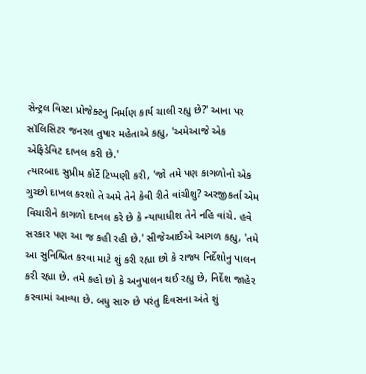સેન્ટ્રલ વિસ્ટા પ્રોજેક્ટનુ નિર્માણ કાર્ય ચાલી રહ્યુ છે?' આના પર સૉલિસિટર જનરલ તુષાર મહેતાએ કહ્યુ, 'અમેઆજે એક એફિડેવિટ દાખલ કરી છે.'
ત્યારબાદ સુપ્રીમ કોર્ટે ટિપ્પણી કરી, 'જો તમે પણ કાગળોનો એક ગુચ્છો દાખલ કરશો તે અમે તેને કેવી રીતે વાંચીશુ? અરજીકર્તા એમ વિચારીને કાગળો દાખલ કરે છે કે ન્યાયાધીશ તેને નહિ વાંચે. હવે સરકાર પણ આ જ કહી રહી છે.' સીજેઆઈએ આગળ કહ્યુ, 'તમે આ સુનિશ્ચિત કરવા માટે શું કરી રહ્યા છો કે રાજ્ય નિર્દેશોનુ પાલન કરી રહ્યા છે. તમે કહો છો કે અનુપાલન થઈ રહ્યુ છે, નિર્દેશ જાહેર કરવામાં આવ્યા છે. બધુ સારુ છે પરંતુ દિવસના અંતે શું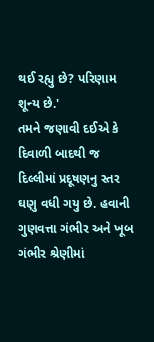થઈ રહ્યુ છે? પરિણામ શૂન્ય છે.'
તમને જણાવી દઈએ કે દિવાળી બાદથી જ દિલ્લીમાં પ્રદૂષણનુ સ્તર ઘણુ વધી ગયુ છે. હવાની ગુણવત્તા ગંભીર અને ખૂબ ગંભીર શ્રેણીમાં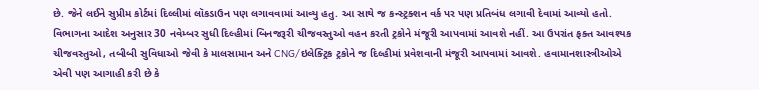છે. જેને લઈને સુપ્રીમ કોર્ટમાં દિલ્લીમાં લૉકડાઉન પણ લગાવવામાં આવ્યુ હતુ. આ સાથે જ કન્સ્ટ્રક્શન વર્ક પર પણ પ્રતિબંધ લગાવી દેવામાં આવ્યો હતો. વિભાગના આદેશ અનુસાર 30 નવેમ્બર સુધી દિલ્હીમાં બિનજરૂરી ચીજવસ્તુઓ વહન કરતી ટ્રકોને મંજૂરી આપવામાં આવશે નહીં. આ ઉપરાંત ફક્ત આવશ્યક ચીજવસ્તુઓ, તબીબી સુવિધાઓ જેવી કે માલસામાન અને CNG/ઇલેક્ટ્રિક ટ્રકોને જ દિલ્હીમાં પ્રવેશવાની મંજૂરી આપવામાં આવશે. હવામાનશાસ્ત્રીઓએ એવી પણ આગાહી કરી છે કે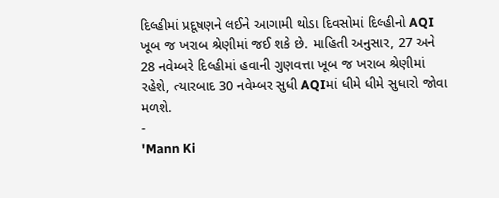દિલ્હીમાં પ્રદૂષણને લઈને આગામી થોડા દિવસોમાં દિલ્હીનો AQI ખૂબ જ ખરાબ શ્રેણીમાં જઈ શકે છે. માહિતી અનુસાર, 27 અને 28 નવેમ્બરે દિલ્હીમાં હવાની ગુણવત્તા ખૂબ જ ખરાબ શ્રેણીમાં રહેશે, ત્યારબાદ 30 નવેમ્બર સુધી AQIમાં ધીમે ધીમે સુધારો જોવા મળશે.
-
'Mann Ki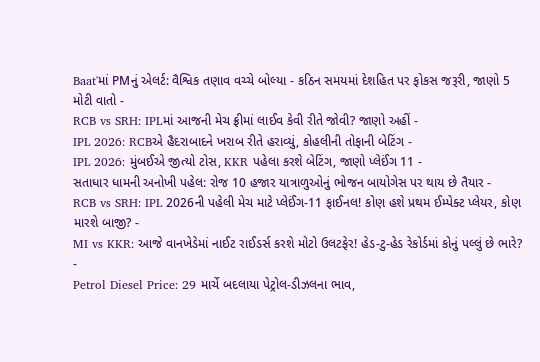Baat'માં PMનું એલર્ટ: વૈશ્વિક તણાવ વચ્ચે બોલ્યા - કઠિન સમયમાં દેશહિત પર ફોકસ જરૂરી, જાણો 5 મોટી વાતો -
RCB vs SRH: IPLમાં આજની મેચ ફ્રીમાં લાઈવ કેવી રીતે જોવી? જાણો અહીં -
IPL 2026: RCBએ હૈદરાબાદને ખરાબ રીતે હરાવ્યું, કોહલીની તોફાની બેટિંગ -
IPL 2026: મુંબઈએ જીત્યો ટોસ, KKR પહેલા કરશે બેટિંગ, જાણો પ્લેઈંગ 11 -
સતાધાર ધામની અનોખી પહેલ: રોજ 10 હજાર યાત્રાળુઓનું ભોજન બાયોગેસ પર થાય છે તૈયાર -
RCB vs SRH: IPL 2026ની પહેલી મેચ માટે પ્લેઈંગ-11 ફાઈનલ! કોણ હશે પ્રથમ ઈમ્પેક્ટ પ્લેયર, કોણ મારશે બાજી? -
MI vs KKR: આજે વાનખેડેમાં નાઈટ રાઈડર્સ કરશે મોટો ઉલટફેર! હેડ-ટુ-હેડ રેકોર્ડમાં કોનું પલ્લું છે ભારે? -
Petrol Diesel Price: 29 માર્ચે બદલાયા પેટ્રોલ-ડીઝલના ભાવ,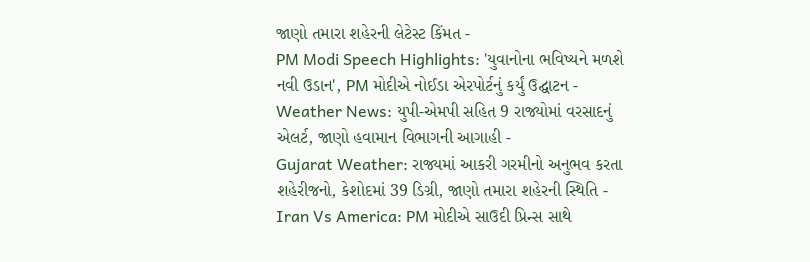જાણો તમારા શહેરની લેટેસ્ટ કિંમત -
PM Modi Speech Highlights: 'યુવાનોના ભવિષ્યને મળશે નવી ઉડાન', PM મોદીએ નોઈડા એરપોર્ટનું કર્યું ઉદ્ઘાટન -
Weather News: યુપી-એમપી સહિત 9 રાજ્યોમાં વરસાદનું એલર્ટ, જાણો હવામાન વિભાગની આગાહી -
Gujarat Weather: રાજ્યમાં આકરી ગરમીનો અનુભવ કરતા શહેરીજનો, કેશોદમાં 39 ડિગ્રી, જાણો તમારા શહેરની સ્થિતિ -
Iran Vs America: PM મોદીએ સાઉદી પ્રિન્સ સાથે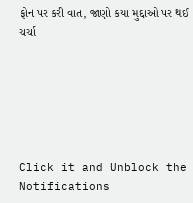ફોન પર કરી વાત, જાણો કયા મુદ્દાઓ પર થઈ ચર્ચા






Click it and Unblock the Notifications